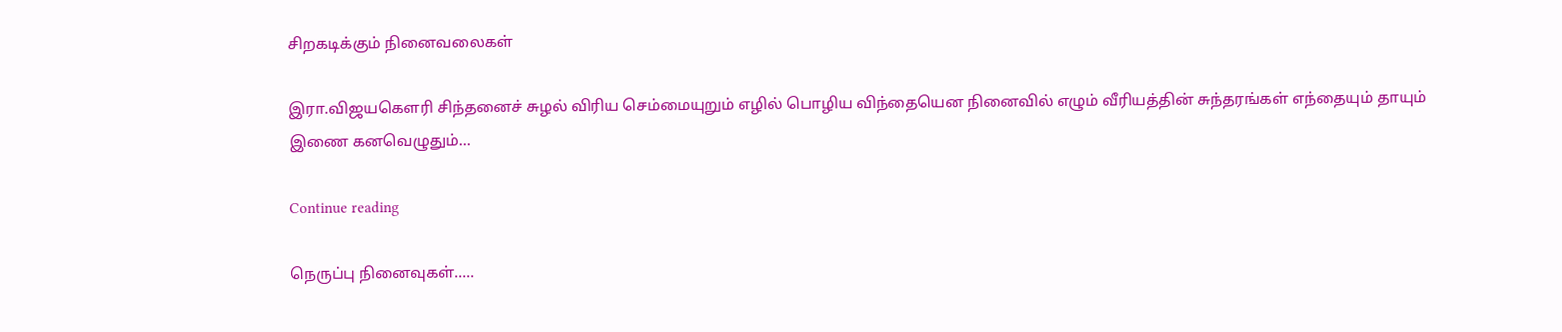சிறகடிக்கும் நினைவலைகள்

இரா.விஜயகௌரி சிந்தனைச் சுழல் விரிய செம்மையுறும் எழில் பொழிய விந்தையென நினைவில் எழும் வீரியத்தின் சுந்தரங்கள் எந்தையும் தாயும் இணை கனவெழுதும்...

Continue reading

நெருப்பு நினைவுகள்…..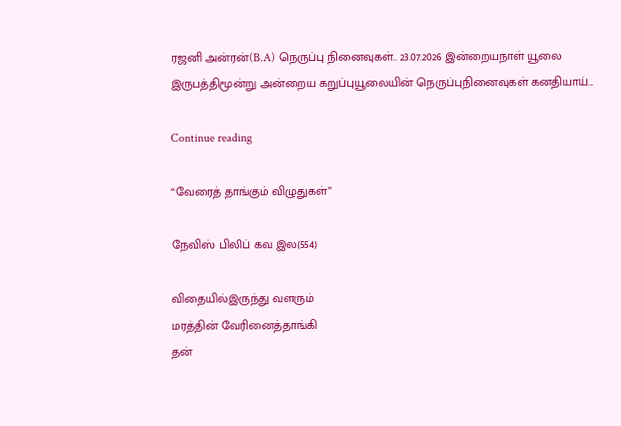ரஜனி அன்ரன்(B.A) நெருப்பு நினைவுகள்.. 23.07.2026 இன்றையநாள் யூலை இருபத்திமூன்று அன்றைய கறுப்புயூலையின் நெருப்புநினைவுகள் கனதியாய்...

Continue reading

“வேரைத் தாங்கும் விழுதுகள்”

நேவிஸ் பிலிப் கவ இல(554)

விதையில்இருந்து வளரும்
மரத்தின் வேரினைத்தாங்கி
தன்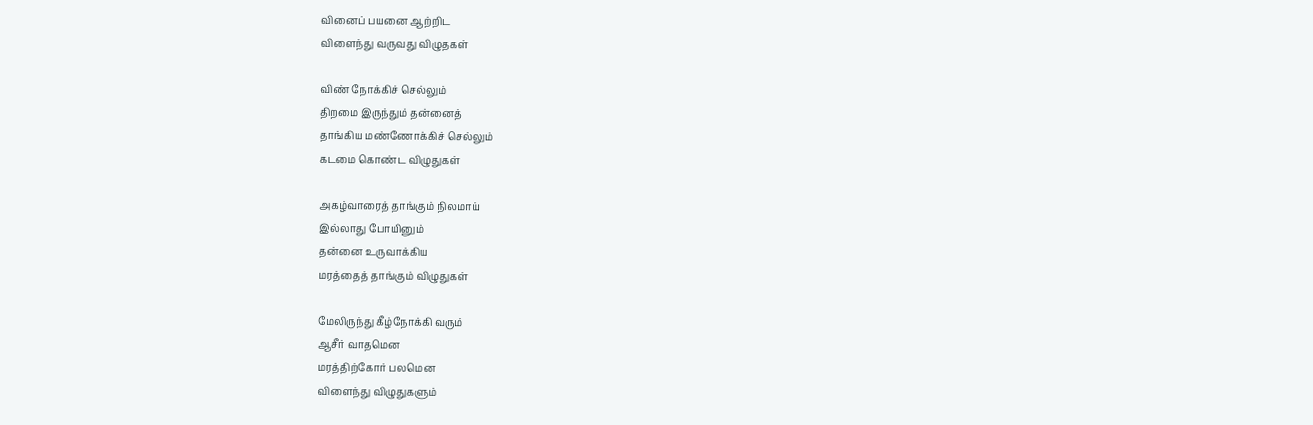வினைப் பயனை ஆற்றிட
விளைந்து வருவது விழுதகள்

விண் நோக்கிச் செல்லும்
திறமை இருந்தும் தன்னைத்
தாங்கிய மண்ணோக்கிச் செல்லும்
கடமை கொண்ட விழுதுகள்

அகழ்வாரைத் தாங்கும் நிலமாய்
இல்லாது போயினும்
தன்னை உருவாக்கிய
மரத்தைத் தாங்கும் விழுதுகள்

மேலிருந்து கீழ்நோக்கி வரும்
ஆசீர் வாதமென
மரத்திற்கோர் பலமென
விளைந்து விழுதுகளும்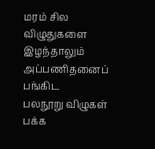மரம் சில விழுதுகளை இழந்தாலும்
அப்பணிதனைப் பங்கிட
பலநூறு விழுகள்
பக்க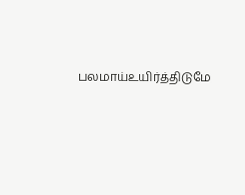பலமாய்உயிர்த்திடுமே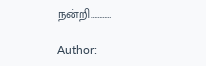நன்றி…………

Author: